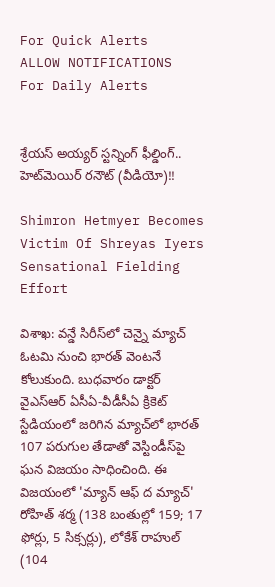For Quick Alerts
ALLOW NOTIFICATIONS
For Daily Alerts


శ్రేయస్‌ అయ్యర్‌ స్టన్నింగ్ ఫీల్డింగ్.. హెట్‌మెయిర్‌ రనౌట్ (వీడియో)!!

Shimron Hetmyer Becomes Victim Of Shreyas Iyers Sensational Fielding Effort

విశాఖ: వన్డే సిరీస్‌లో చెన్నై మ్యాచ్‌ ఓటమి నుంచి భారత్‌ వెంటనే కోలుకుంది. బుధవారం డాక్టర్‌ వైఎస్‌ఆర్‌ ఏసీఏ-వీడీసీఏ క్రికెట్‌ స్టేడియంలో జరిగిన మ్యాచ్‌లో భారత్‌ 107 పరుగుల తేడాతో వెస్టిండీస్‌పై ఘన విజయం సాధించింది. ఈ విజయంలో 'మ్యాన్‌ ఆఫ్‌ ద మ్యాచ్‌' రోహిత్‌ శర్మ (138 బంతుల్లో 159; 17 ఫోర్లు, 5 సిక్సర్లు), లోకేశ్‌ రాహుల్‌ (104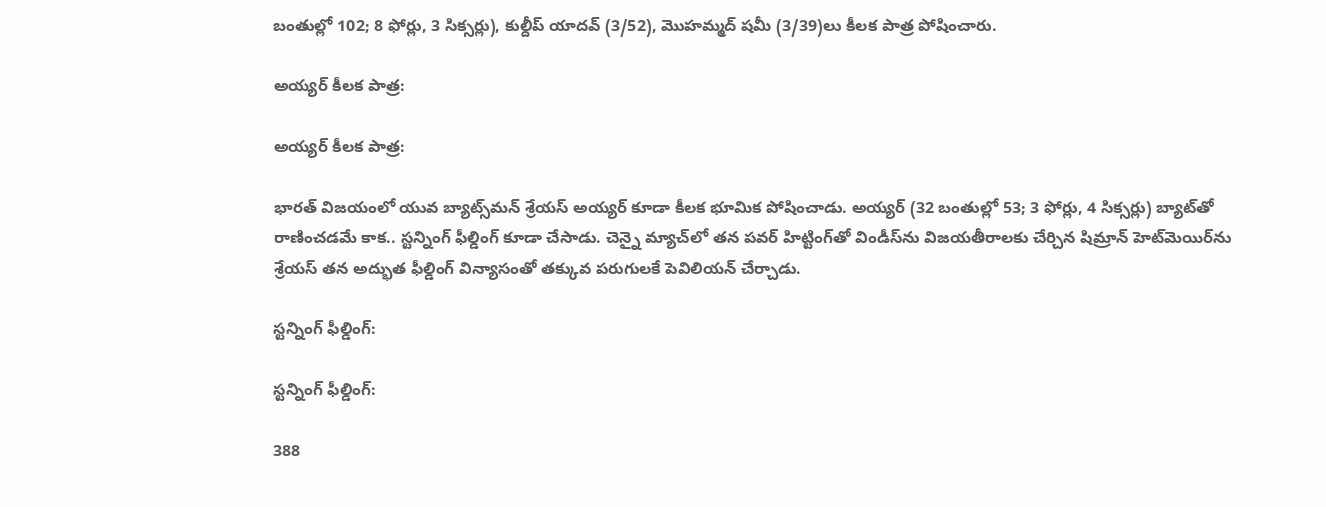బంతుల్లో 102; 8 ఫోర్లు, 3 సిక్సర్లు), కుల్దీప్‌ యాదవ్‌ (3/52), మొహమ్మద్ షమీ (3/39)లు కీలక పాత్ర పోషించారు.

అయ్యర్‌ కీలక పాత్ర:

అయ్యర్‌ కీలక పాత్ర:

భారత్‌ విజయంలో యువ బ్యాట్స్‌మన్‌ శ్రేయస్‌ అయ్యర్‌ కూడా కీలక భూమిక పోషించాడు. అయ్యర్‌ (32 బంతుల్లో 53; 3 ఫోర్లు, 4 సిక్సర్లు) బ్యాట్‌తో రాణించడమే కాక.. స్టన్నింగ్ ఫీల్డింగ్ కూడా చేసాడు. చెన్నై మ్యాచ్‌లో తన పవర్ హిట్టింగ్‌తో విండీస్‌ను విజయతీరాలకు చేర్చిన షిమ్రాన్ హెట్‌మెయిర్‌ను శ్రేయస్‌ తన అద్భుత ఫీల్డింగ్ విన్యాసంతో తక్కువ పరుగులకే పెవిలియన్ చేర్చాడు.

స్టన్నింగ్ ఫీల్డింగ్:

స్టన్నింగ్ ఫీల్డింగ్:

388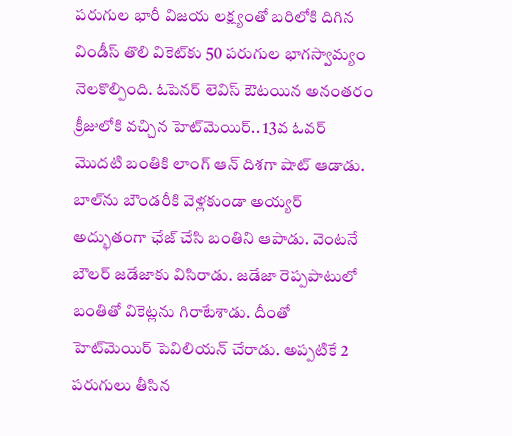పరుగుల భారీ విజయ లక్ష్యంతో బరిలోకి దిగిన విండీస్ తొలి వికెట్‌కు 50 పరుగుల భాగస్వామ్యం నెలకొల్పింది. ఓపెనర్ లెవిస్ ఔటయిన అనంతరం క్రీజులోకి వచ్చిన హెట్‌మెయిర్‌.. 13వ ఓవర్ మొదటి బంతికి లాంగ్ ఆన్ దిశగా షాట్ ఆడాడు. బాల్‌ను బౌండరీకి వెళ్లకుండా అయ్యర్ అద్భుతంగా ఛేజ్ చేసి బంతిని ఆపాడు. వెంటనే బౌలర్ జడేజాకు విసిరాడు. జడేజా రెప్పపాటులో బంతితో వికెట్లను గిరాటేశాడు. దీంతో హెట్‌మెయిర్‌ పెవిలియన్ చేరాడు. అప్పటికే 2 పరుగులు తీసిన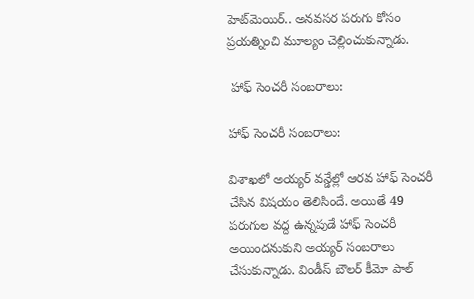హెట్‌మెయిర్‌.. అనవసర పరుగు కోసం ప్రయత్నించి మూల్యం చెల్లించుకున్నాడు.

 హాఫ్ సెంచరీ సంబరాలు:

హాఫ్ సెంచరీ సంబరాలు:

విశాఖలో అయ్యర్‌ వన్డేల్లో ఆరవ హాఫ్ సెంచరీ చేసిన విషయం తెలిసిందే. అయితే 49 పరుగుల వద్ద ఉన్నపుడే హాఫ్ సెంచరీ అయిందనుకుని అయ్యర్‌ సంబరాలు చేసుకున్నాడు. విండీస్ బౌలర్ కీమో పాల్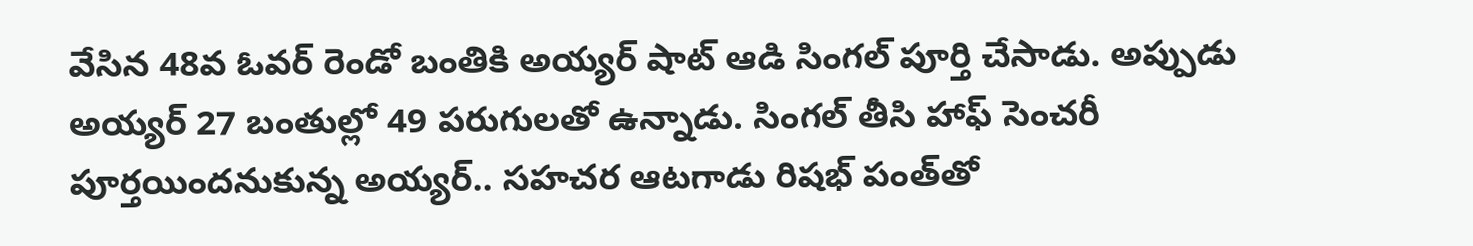వేసిన 48వ ఓవర్ రెండో బంతికి అయ్యర్‌ షాట్ ఆడి సింగల్ పూర్తి చేసాడు. అప్పుడు అయ్యర్ 27 బంతుల్లో 49 పరుగులతో ఉన్నాడు. సింగల్ తీసి హాఫ్ సెంచరీ పూర్తయిందనుకున్న అయ్యర్.. సహచర ఆటగాడు రిషభ్‌ పంత్‌తో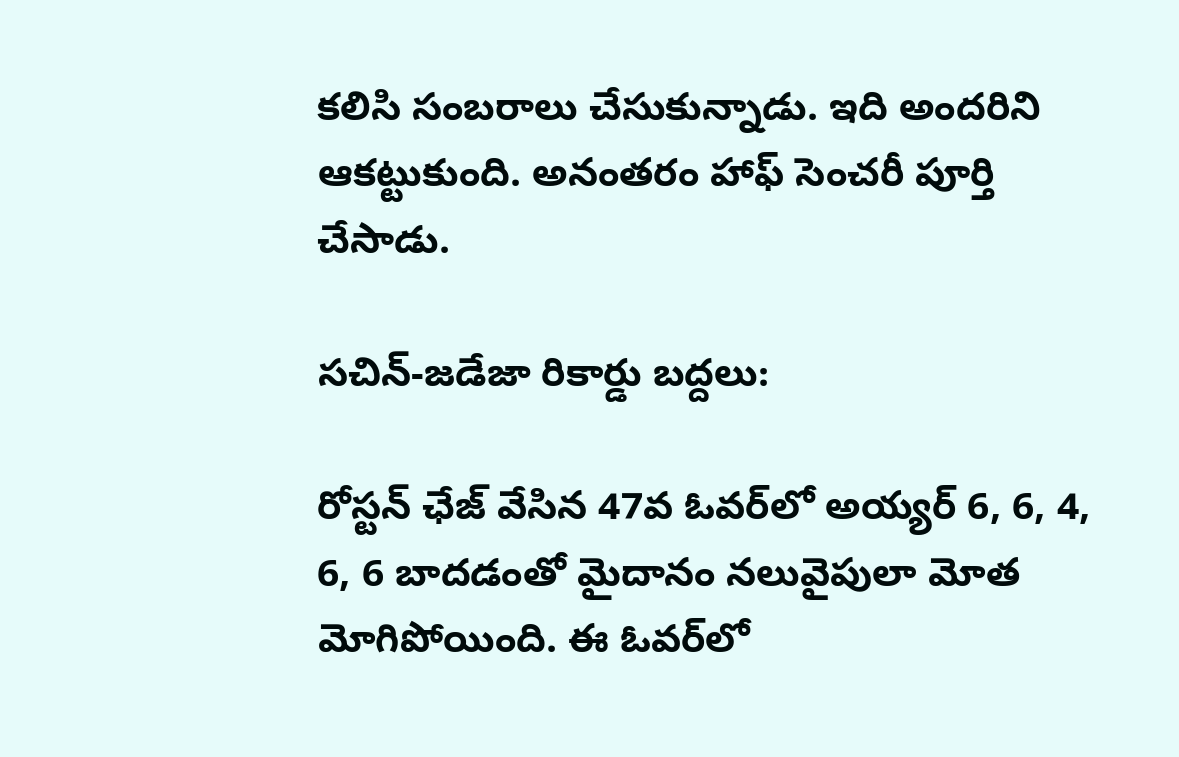కలిసి సంబరాలు చేసుకున్నాడు. ఇది అందరిని ఆకట్టుకుంది. అనంతరం హాఫ్ సెంచరీ పూర్తి చేసాడు.

సచిన్‌-జడేజా రికార్డు బద్దలు:

రోస్టన్‌ ఛేజ్‌ వేసిన 47వ ఓవర్‌లో అయ్యర్‌ 6, 6, 4, 6, 6 బాదడంతో మైదానం నలువైపులా మోత మోగిపోయింది. ఈ ఓవర్‌లో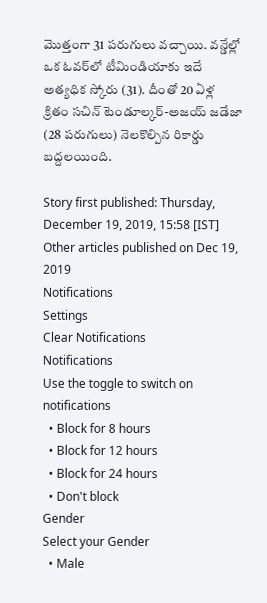మొత్తంగా 31 పరుగులు వచ్చాయి. వన్డేల్లో ఒక ఓవర్‌లో టీమిండియాకు ఇదే అత్యధిక స్కోరు (31). దీంతో 20 ఏళ్ల క్రితం సచిన్‌ టెండూల్కర్-అజయ్‌ జడేజా (28 పరుగులు) నెలకొల్పిన రికార్డు బద్దలయింది.

Story first published: Thursday, December 19, 2019, 15:58 [IST]
Other articles published on Dec 19, 2019
Notifications
Settings
Clear Notifications
Notifications
Use the toggle to switch on notifications
  • Block for 8 hours
  • Block for 12 hours
  • Block for 24 hours
  • Don't block
Gender
Select your Gender
  • Male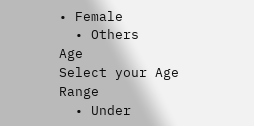• Female
  • Others
Age
Select your Age Range
  • Under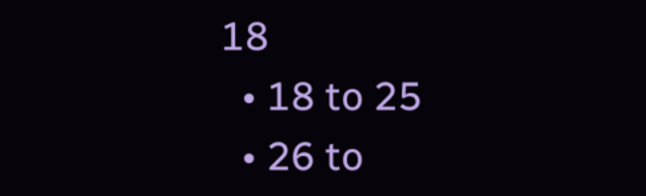18
  • 18 to 25
  • 26 to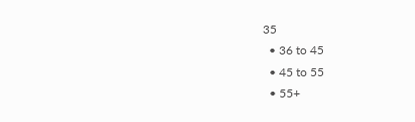35
  • 36 to 45
  • 45 to 55
  • 55+